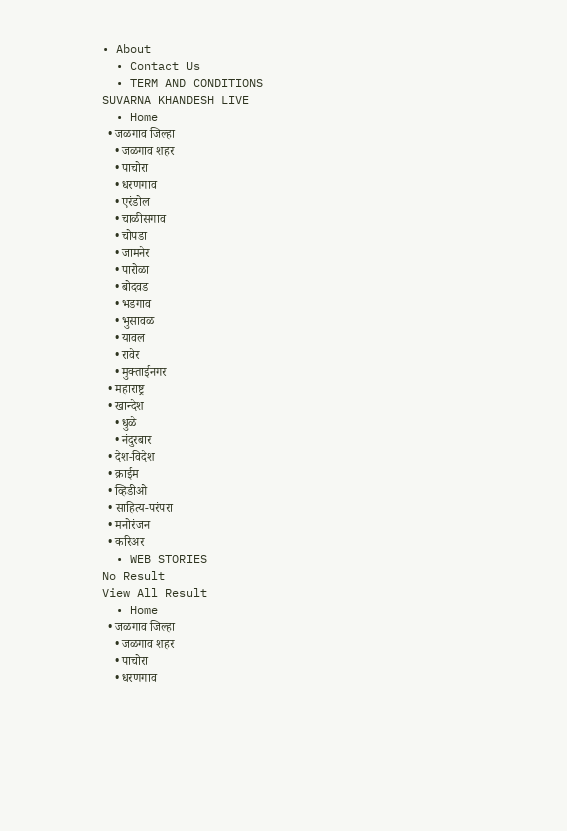• About
  • Contact Us
  • TERM AND CONDITIONS
SUVARNA KHANDESH LIVE
  • Home
  • जळगाव जिल्हा
    • जळगाव शहर
    • पाचोरा
    • धरणगाव
    • एरंडोल
    • चाळीसगाव
    • चोपडा
    • जामनेर
    • पारोळा
    • बोदवड
    • भडगाव
    • भुसावळ
    • यावल
    • रावेर
    • मुक्ताईनगर
  • महाराष्ट्र
  • खान्देश
    • धुळे
    • नंदुरबार
  • देश-विदेश
  • क्राईम
  • व्हिडीओ
  • साहित्य-परंपरा
  • मनोरंजन
  • करिअर
  • WEB STORIES
No Result
View All Result
  • Home
  • जळगाव जिल्हा
    • जळगाव शहर
    • पाचोरा
    • धरणगाव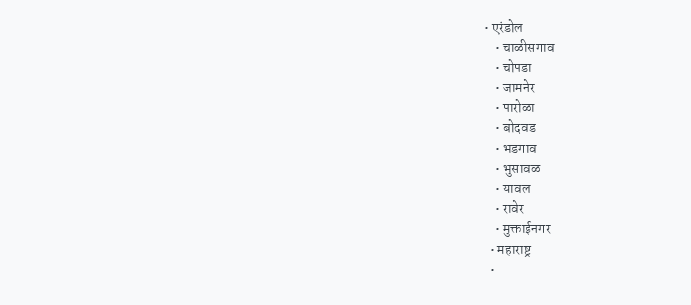• एरंडोल
    • चाळीसगाव
    • चोपडा
    • जामनेर
    • पारोळा
    • बोदवड
    • भडगाव
    • भुसावळ
    • यावल
    • रावेर
    • मुक्ताईनगर
  • महाराष्ट्र
  •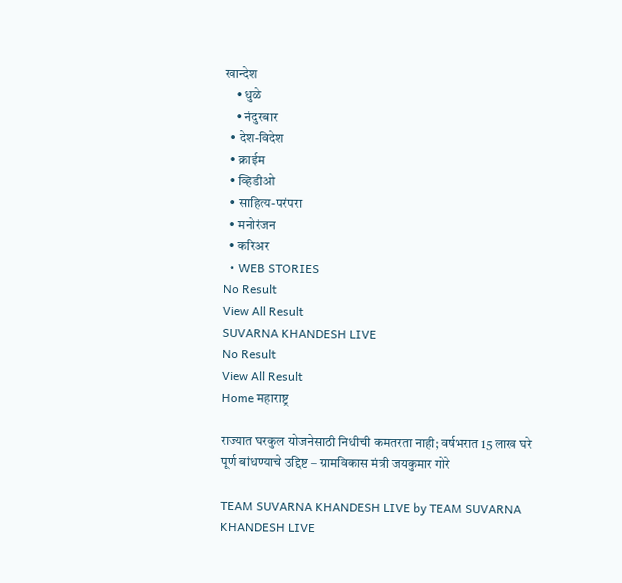खान्देश
    • धुळे
    • नंदुरबार
  • देश-विदेश
  • क्राईम
  • व्हिडीओ
  • साहित्य-परंपरा
  • मनोरंजन
  • करिअर
  • WEB STORIES
No Result
View All Result
SUVARNA KHANDESH LIVE
No Result
View All Result
Home महाराष्ट्र

राज्यात घरकुल योजनेसाठी निधीची कमतरता नाही; वर्षभरात 15 लाख घरे पूर्ण बांधण्याचे उद्दिष्ट – ग्रामविकास मंत्री जयकुमार गोरे

TEAM SUVARNA KHANDESH LIVE by TEAM SUVARNA KHANDESH LIVE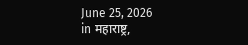June 25, 2026
in महाराष्ट्र,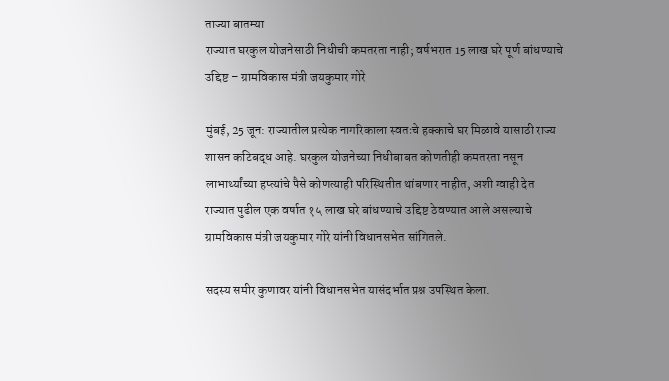ताज्या बातम्या
राज्यात घरकुल योजनेसाठी निधीची कमतरता नाही; वर्षभरात 15 लाख घरे पूर्ण बांधण्याचे उद्दिष्ट – ग्रामविकास मंत्री जयकुमार गोरे

मुंबई, 25 जून: राज्यातील प्रत्येक नागरिकाला स्वतःचे हक्काचे घर मिळावे यासाठी राज्य शासन कटिबद्ध आहे. घरकुल योजनेच्या निधीबाबत कोणतीही कमतरता नसून लाभार्थ्यांच्या हप्त्यांचे पैसे कोणत्याही परिस्थितीत थांबणार नाहीत, अशी ग्वाही देत राज्यात पुढील एक वर्षात १५ लाख घरे बांधण्याचे उद्दिष्ट ठेवण्यात आले असल्याचे ग्रामविकास मंत्री जयकुमार गोरे यांनी विधानसभेत सांगितले.

सदस्य समीर कुणावर यांनी विधानसभेत यासंदर्भात प्रश्न उपस्थित केला.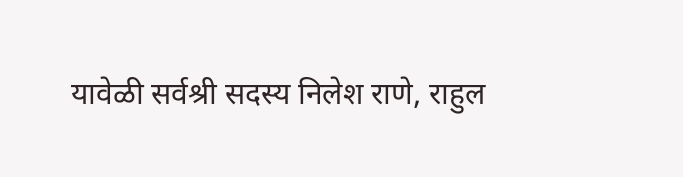यावेळी सर्वश्री सदस्य निलेश राणे, राहुल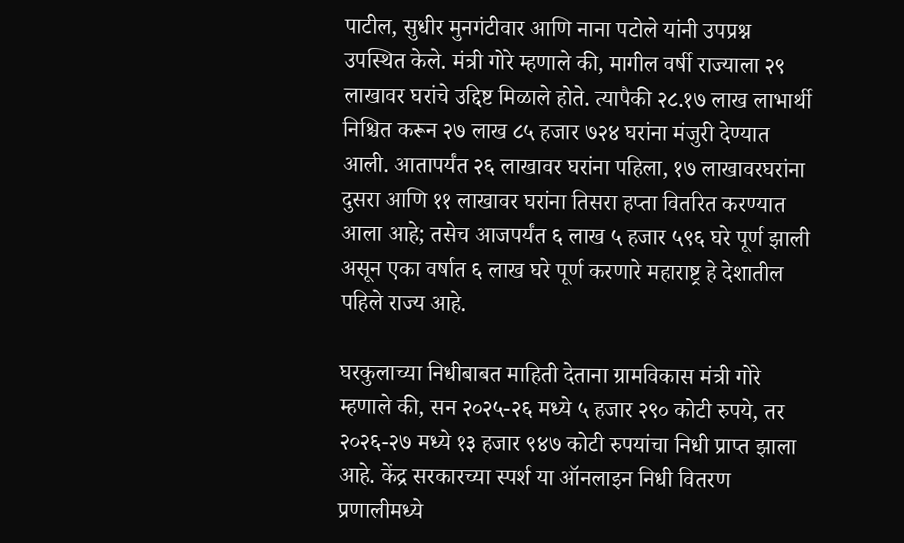पाटील, सुधीर मुनगंटीवार आणि नाना पटोले यांनी उपप्रश्न उपस्थित केले. मंत्री गोरे म्हणाले की, मागील वर्षी राज्याला २९ लाखावर घरांचे उद्दिष्ट मिळाले होते. त्यापैकी २८.१७ लाख लाभार्थी निश्चित करून २७ लाख ८५ हजार ७२४ घरांना मंजुरी देण्यात आली. आतापर्यंत २६ लाखावर घरांना पहिला, १७ लाखावरघरांना दुसरा आणि ११ लाखावर घरांना तिसरा हप्ता वितरित करण्यात आला आहे; तसेच आजपर्यंत ६ लाख ५ हजार ५९६ घरे पूर्ण झाली असून एका वर्षात ६ लाख घरे पूर्ण करणारे महाराष्ट्र हे देशातील पहिले राज्य आहे.

घरकुलाच्या निधीबाबत माहिती देताना ग्रामविकास मंत्री गोरे म्हणाले की, सन २०२५-२६ मध्ये ५ हजार २९० कोटी रुपये, तर २०२६-२७ मध्ये १३ हजार ९४७ कोटी रुपयांचा निधी प्राप्त झाला आहे. केंद्र सरकारच्या स्पर्श या ऑनलाइन निधी वितरण प्रणालीमध्ये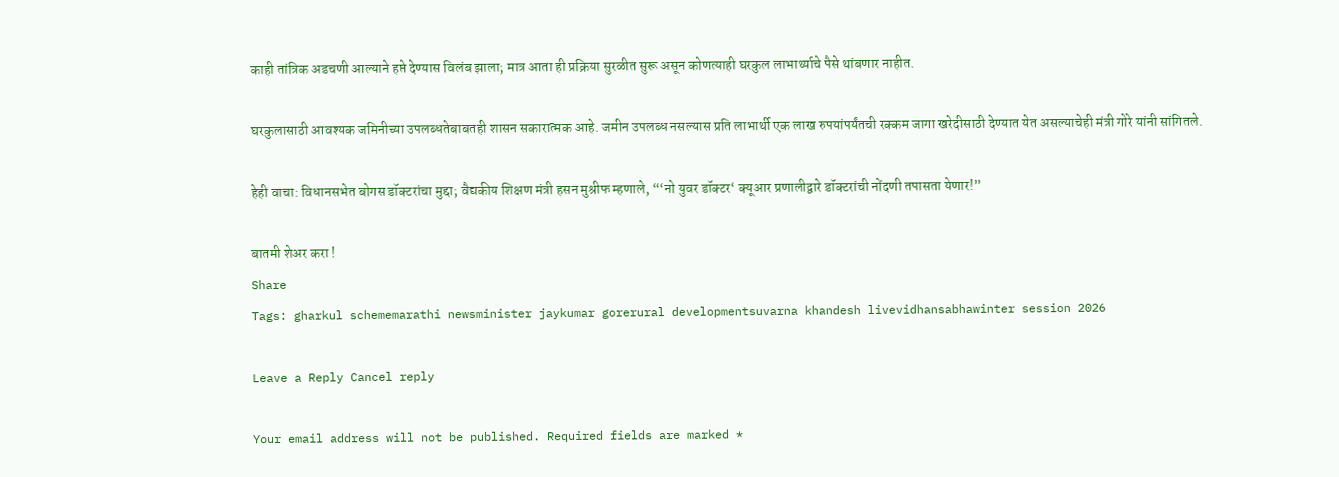काही तांत्रिक अडचणी आल्याने हप्ते देण्यास विलंब झाला; मात्र आता ही प्रक्रिया सुरळीत सुरू असून कोणत्याही घरकुल लाभार्थ्याचे पैसे थांबणार नाहीत.

घरकुलासाठी आवश्यक जमिनीच्या उपलब्धतेबाबतही शासन सकारात्मक आहे. जमीन उपलब्ध नसल्यास प्रति लाभार्थी एक लाख रुपयांपर्यंतची रक्कम जागा खरेदीसाठी देण्यात येत असल्याचेही मंत्री गोरे यांनी सांगितले.

हेही वाचा: विधानसभेत बोगस डॉक्टरांचा मुद्दा; वैद्यकीय शिक्षण मंत्री हसन मुश्रीफ म्हणाले, “‘नो युवर डॉक्टर‘ क्यूआर प्रणालीद्वारे डॉक्टरांची नोंदणी तपासता येणार!”

बातमी शेअर करा !
Share
Tags: gharkul schememarathi newsminister jaykumar gorerural developmentsuvarna khandesh livevidhansabhawinter session 2026

Leave a Reply Cancel reply

Your email address will not be published. Required fields are marked *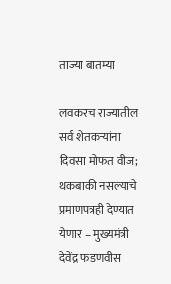ताज्या बातम्या

लवकरच राज्यातील सर्व शेतकऱ्यांना दिवसा मोफत वीज; थकबाकी नसल्याचे प्रमाणपत्रही देण्यात येणार – मुख्यमंत्री देवेंद्र फडणवीस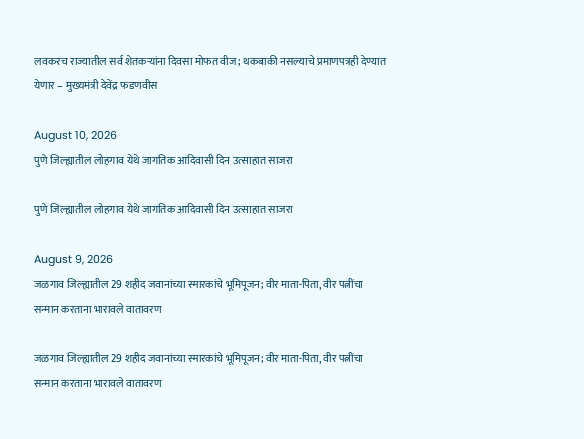लवकरच राज्यातील सर्व शेतकऱ्यांना दिवसा मोफत वीज; थकबाकी नसल्याचे प्रमाणपत्रही देण्यात येणार – मुख्यमंत्री देवेंद्र फडणवीस

August 10, 2026
पुणे जिल्ह्यातील लोहगाव येथे जागतिक आदिवासी दिन उत्साहात साजरा

पुणे जिल्ह्यातील लोहगाव येथे जागतिक आदिवासी दिन उत्साहात साजरा

August 9, 2026
जळगाव जिल्ह्यातील 29 शहीद जवानांच्या स्मारकांचे भूमिपूजन; वीर माता-पिता, वीर पत्नींचा सन्मान करताना भारावले वातावरण

जळगाव जिल्ह्यातील 29 शहीद जवानांच्या स्मारकांचे भूमिपूजन; वीर माता-पिता, वीर पत्नींचा सन्मान करताना भारावले वातावरण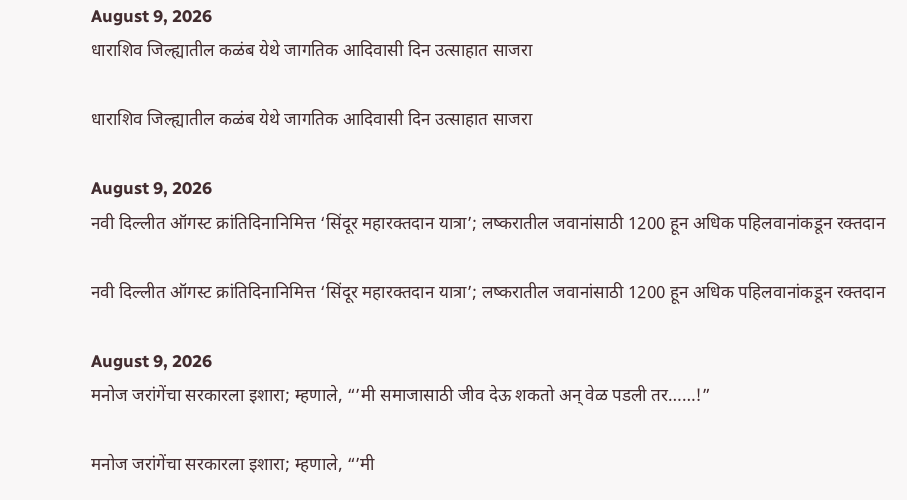August 9, 2026
धाराशिव जिल्ह्यातील कळंब येथे जागतिक आदिवासी दिन उत्साहात साजरा

धाराशिव जिल्ह्यातील कळंब येथे जागतिक आदिवासी दिन उत्साहात साजरा

August 9, 2026
नवी दिल्लीत ऑगस्ट क्रांतिदिनानिमित्त ‘सिंदूर महारक्तदान यात्रा’; लष्करातील जवानांसाठी 1200 हून अधिक पहिलवानांकडून रक्तदान

नवी दिल्लीत ऑगस्ट क्रांतिदिनानिमित्त ‘सिंदूर महारक्तदान यात्रा’; लष्करातील जवानांसाठी 1200 हून अधिक पहिलवानांकडून रक्तदान

August 9, 2026
मनोज जरांगेंचा सरकारला इशारा; म्हणाले, “’मी समाजासाठी जीव देऊ शकतो अन् वेळ पडली तर……!”

मनोज जरांगेंचा सरकारला इशारा; म्हणाले, “’मी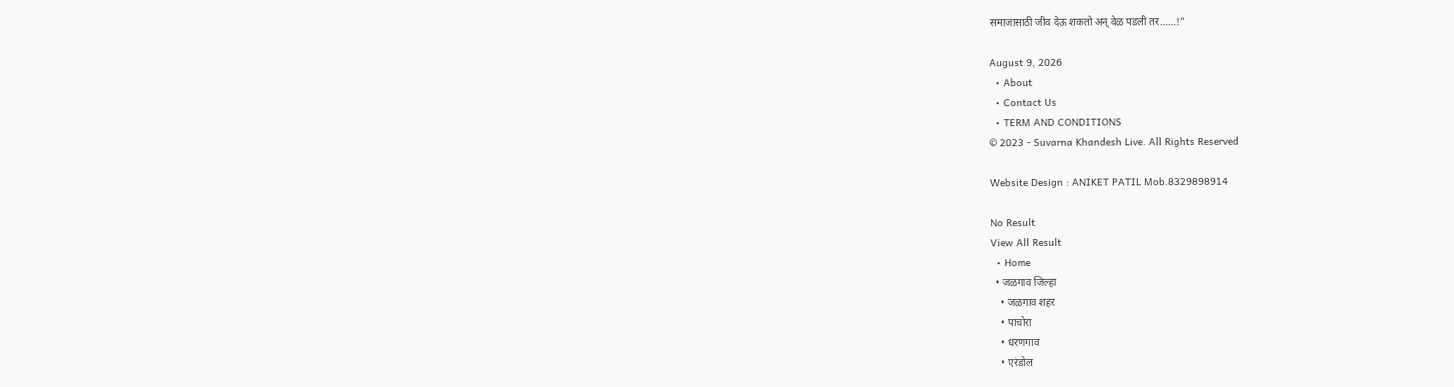समाजासाठी जीव देऊ शकतो अन् वेळ पडली तर……!”

August 9, 2026
  • About
  • Contact Us
  • TERM AND CONDITIONS
© 2023 - Suvarna Khandesh Live. All Rights Reserved

Website Design : ANIKET PATIL Mob.8329898914

No Result
View All Result
  • Home
  • जळगाव जिल्हा
    • जळगाव शहर
    • पाचोरा
    • धरणगाव
    • एरंडोल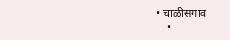• चाळीसगाव
    •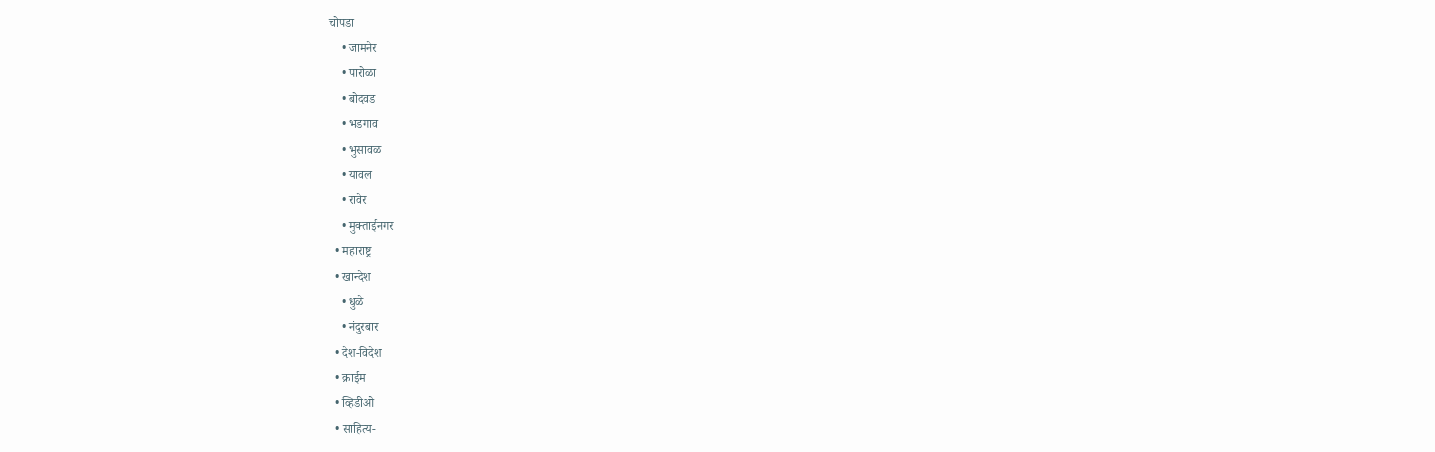चोपडा
    • जामनेर
    • पारोळा
    • बोदवड
    • भडगाव
    • भुसावळ
    • यावल
    • रावेर
    • मुक्ताईनगर
  • महाराष्ट्र
  • खान्देश
    • धुळे
    • नंदुरबार
  • देश-विदेश
  • क्राईम
  • व्हिडीओ
  • साहित्य-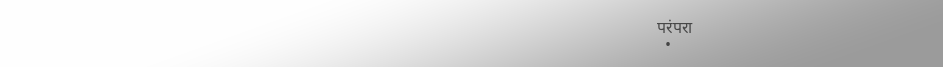परंपरा
  •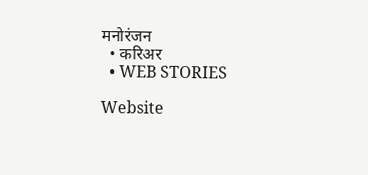मनोरंजन
  • करिअर
  • WEB STORIES

Website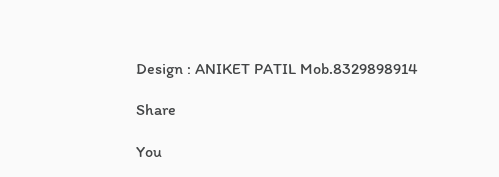Design : ANIKET PATIL Mob.8329898914

Share

You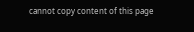cannot copy content of this page